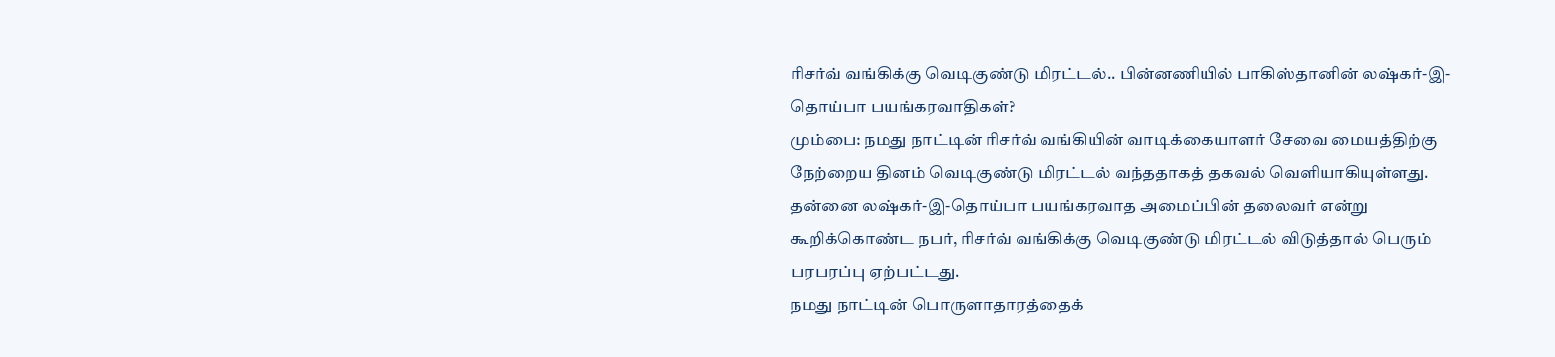ரிசர்வ் வங்கிக்கு வெடிகுண்டு மிரட்டல்.. பின்னணியில் பாகிஸ்தானின் லஷ்கர்-இ-தொய்பா பயங்கரவாதிகள்?
மும்பை: நமது நாட்டின் ரிசர்வ் வங்கியின் வாடிக்கையாளர் சேவை மையத்திற்கு நேற்றைய தினம் வெடிகுண்டு மிரட்டல் வந்ததாகத் தகவல் வெளியாகியுள்ளது. தன்னை லஷ்கர்-இ-தொய்பா பயங்கரவாத அமைப்பின் தலைவர் என்று கூறிக்கொண்ட நபர், ரிசர்வ் வங்கிக்கு வெடிகுண்டு மிரட்டல் விடுத்தால் பெரும் பரபரப்பு ஏற்பட்டது.
நமது நாட்டின் பொருளாதாரத்தைக்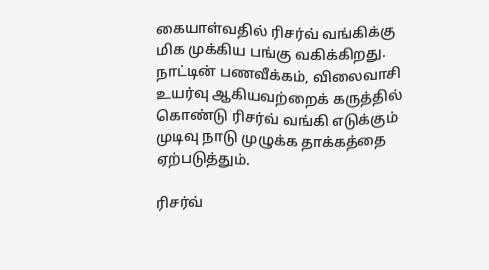கையாள்வதில் ரிசர்வ் வங்கிக்கு மிக முக்கிய பங்கு வகிக்கிறது. நாட்டின் பணவீக்கம், விலைவாசி உயர்வு ஆகியவற்றைக் கருத்தில் கொண்டு ரிசர்வ் வங்கி எடுக்கும் முடிவு நாடு முழுக்க தாக்கத்தை ஏற்படுத்தும்.

ரிசர்வ்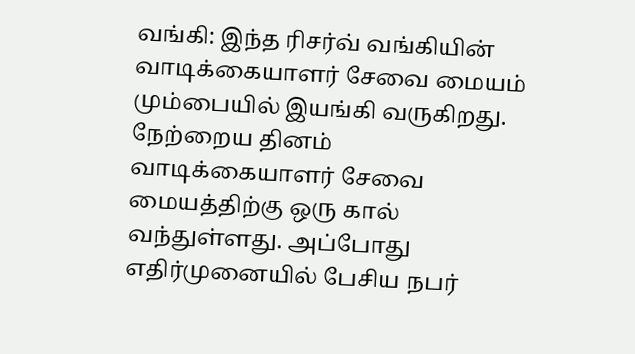வங்கி: இந்த ரிசர்வ் வங்கியின் வாடிக்கையாளர் சேவை மையம் மும்பையில் இயங்கி வருகிறது. நேற்றைய தினம் வாடிக்கையாளர் சேவை மையத்திற்கு ஒரு கால் வந்துள்ளது. அப்போது எதிர்முனையில் பேசிய நபர்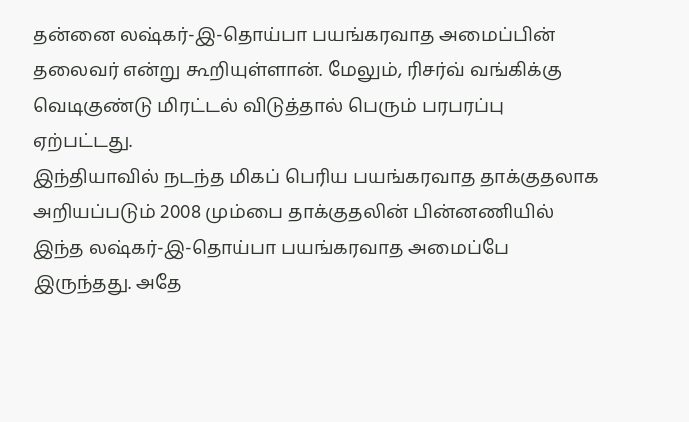தன்னை லஷ்கர்-இ-தொய்பா பயங்கரவாத அமைப்பின் தலைவர் என்று கூறியுள்ளான். மேலும், ரிசர்வ் வங்கிக்கு வெடிகுண்டு மிரட்டல் விடுத்தால் பெரும் பரபரப்பு ஏற்பட்டது.
இந்தியாவில் நடந்த மிகப் பெரிய பயங்கரவாத தாக்குதலாக அறியப்படும் 2008 மும்பை தாக்குதலின் பின்னணியில் இந்த லஷ்கர்-இ-தொய்பா பயங்கரவாத அமைப்பே இருந்தது. அதே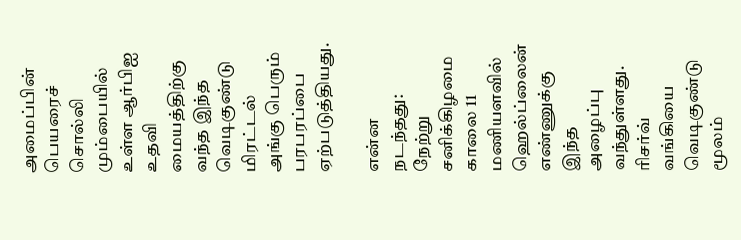அமைப்பின் பெயரைச் சொல்லி மும்பையில் உள்ள ஆர்பிஐ உதவி மையத்திற்கு வந்த இந்த வெடிகுண்டு மிரட்டல் அங்கு பெரும் பரபரப்பை ஏற்படுத்தியது.

என்ன நடந்தது: நேற்று சனிக்கிழமை காலை 11 மணியளவில் ஹெல்ப்லைன் எண்ணுக்கு இந்த அழைப்பு வந்துள்ளது. ரிசர்வ் வங்கியை வெடிகுண்டு மூலம்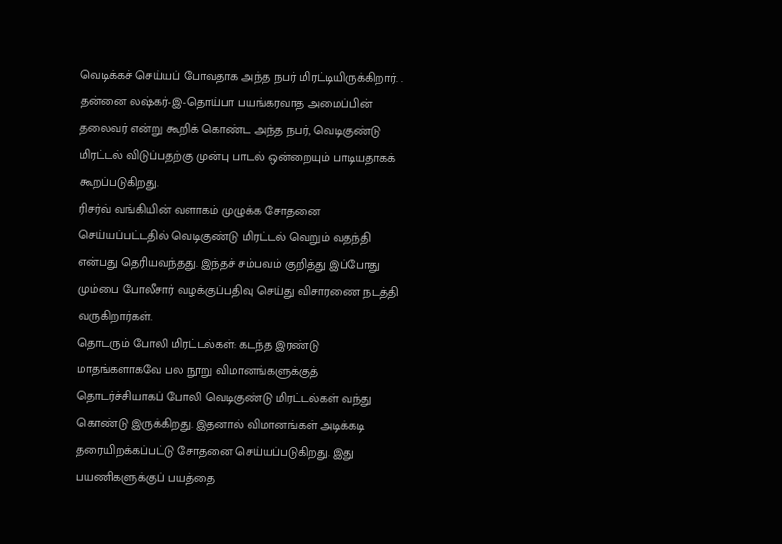வெடிக்கச் செய்யப் போவதாக அந்த நபர் மிரட்டியிருக்கிறார். . தன்னை லஷ்கர்-இ-தொய்பா பயங்கரவாத அமைப்பின் தலைவர் என்று கூறிக் கொண்ட அந்த நபர், வெடிகுண்டு மிரட்டல் விடுப்பதற்கு முன்பு பாடல் ஒன்றையும் பாடியதாகக் கூறப்படுகிறது.
ரிசர்வ் வங்கியின் வளாகம் முழுக்க சோதனை செய்யப்பட்டதில் வெடிகுண்டு மிரட்டல் வெறும் வதந்தி என்பது தெரியவந்தது. இந்தச் சம்பவம் குறித்து இப்போது மும்பை போலீசார் வழக்குப்பதிவு செய்து விசாரணை நடத்தி வருகிறார்கள்.
தொடரும் போலி மிரட்டல்கள்: கடந்த இரண்டு மாதங்களாகவே பல நூறு விமானங்களுக்குத் தொடர்ச்சியாகப் போலி வெடிகுண்டு மிரட்டல்கள் வந்து கொண்டு இருக்கிறது. இதனால் விமானங்கள் அடிக்கடி தரையிறக்கப்பட்டு சோதனை செய்யப்படுகிறது. இது பயணிகளுக்குப் பயத்தை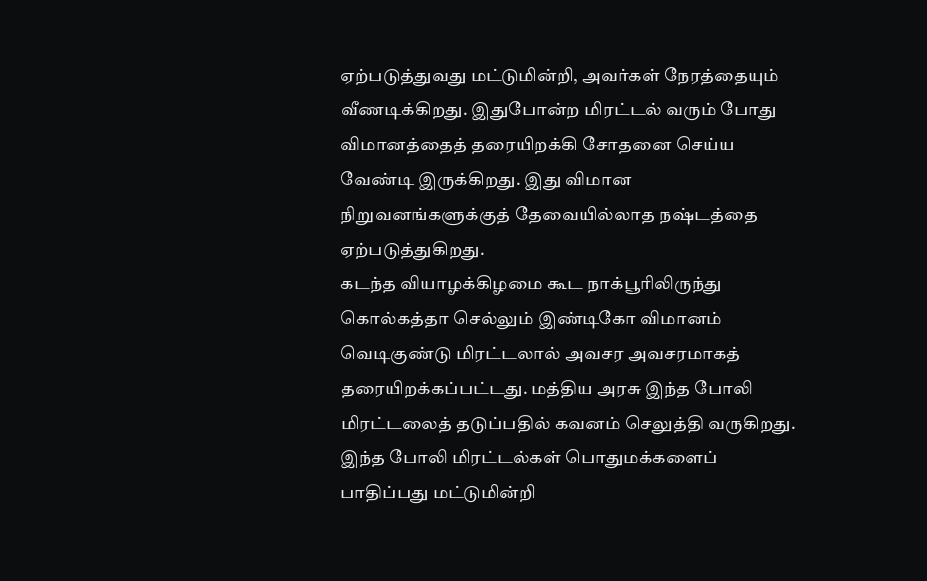ஏற்படுத்துவது மட்டுமின்றி, அவர்கள் நேரத்தையும் வீணடிக்கிறது. இதுபோன்ற மிரட்டல் வரும் போது விமானத்தைத் தரையிறக்கி சோதனை செய்ய வேண்டி இருக்கிறது. இது விமான நிறுவனங்களுக்குத் தேவையில்லாத நஷ்டத்தை ஏற்படுத்துகிறது.
கடந்த வியாழக்கிழமை கூட நாக்பூரிலிருந்து கொல்கத்தா செல்லும் இண்டிகோ விமானம் வெடிகுண்டு மிரட்டலால் அவசர அவசரமாகத் தரையிறக்கப்பட்டது. மத்திய அரசு இந்த போலி மிரட்டலைத் தடுப்பதில் கவனம் செலுத்தி வருகிறது. இந்த போலி மிரட்டல்கள் பொதுமக்களைப் பாதிப்பது மட்டுமின்றி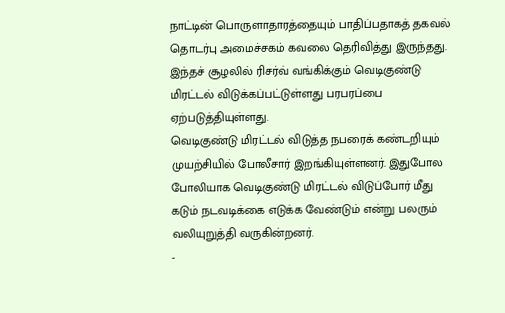நாட்டின் பொருளாதாரத்தையும் பாதிப்பதாகத் தகவல் தொடர்பு அமைச்சகம் கவலை தெரிவித்து இருந்தது. இந்தச் சூழலில் ரிசர்வ் வங்கிக்கும் வெடிகுண்டு மிரட்டல் விடுக்கப்பட்டுள்ளது பரபரப்பை ஏற்படுத்தியுள்ளது.
வெடிகுண்டு மிரட்டல் விடுத்த நபரைக் கண்டறியும் முயற்சியில் போலீசார் இறங்கியுள்ளனர். இதுபோல போலியாக வெடிகுண்டு மிரட்டல் விடுப்போர் மீது கடும் நடவடிக்கை எடுக்க வேண்டும் என்று பலரும் வலியுறுத்தி வருகின்றனர்.
-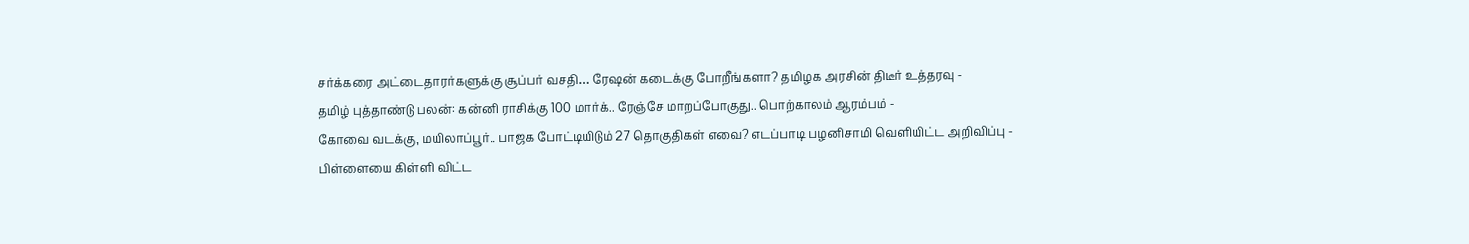சர்க்கரை அட்டைதாரர்களுக்கு சூப்பர் வசதி… ரேஷன் கடைக்கு போறீங்களா? தமிழக அரசின் திடீர் உத்தரவு -
தமிழ் புத்தாண்டு பலன்: கன்னி ராசிக்கு 100 மார்க்.. ரேஞ்சே மாறப்போகுது.. பொற்காலம் ஆரம்பம் -
கோவை வடக்கு, மயிலாப்பூர்.. பாஜக போட்டியிடும் 27 தொகுதிகள் எவை? எடப்பாடி பழனிசாமி வெளியிட்ட அறிவிப்பு -
பிள்ளையை கிள்ளி விட்ட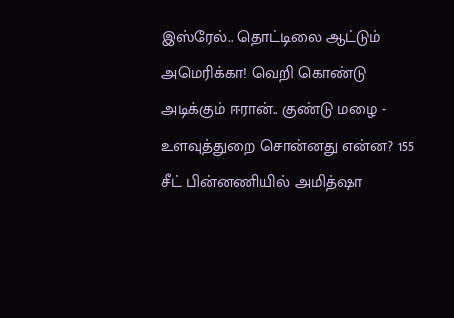இஸ்ரேல்.. தொட்டிலை ஆட்டும் அமெரிக்கா! வெறி கொண்டு அடிக்கும் ஈரான்.. குண்டு மழை -
உளவுத்துறை சொன்னது என்ன? 155 சீட் பின்னணியில் அமித்ஷா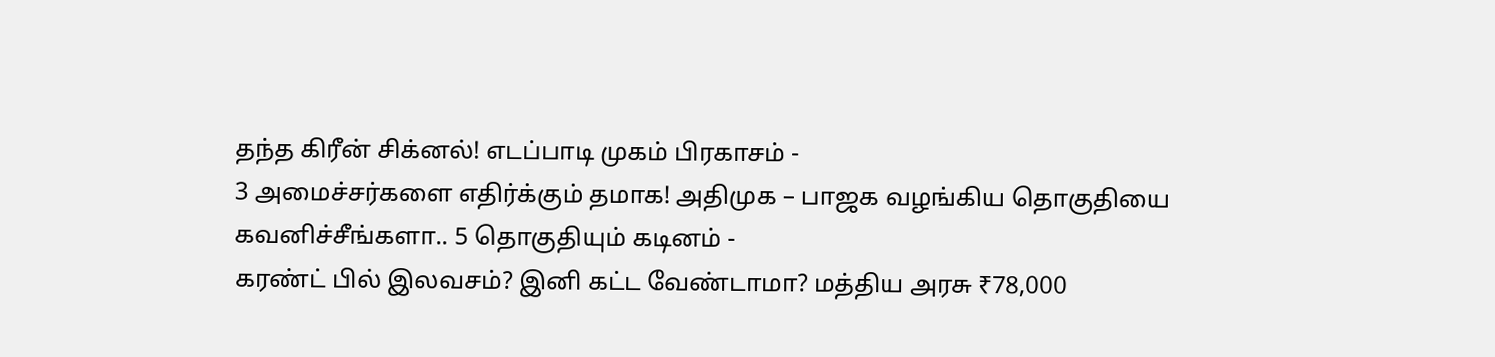தந்த கிரீன் சிக்னல்! எடப்பாடி முகம் பிரகாசம் -
3 அமைச்சர்களை எதிர்க்கும் தமாக! அதிமுக – பாஜக வழங்கிய தொகுதியை கவனிச்சீங்களா.. 5 தொகுதியும் கடினம் -
கரண்ட் பில் இலவசம்? இனி கட்ட வேண்டாமா? மத்திய அரசு ₹78,000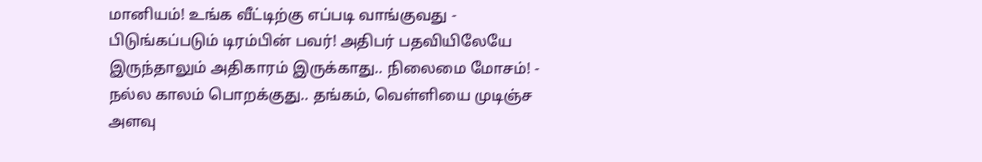மானியம்! உங்க வீட்டிற்கு எப்படி வாங்குவது -
பிடுங்கப்படும் டிரம்பின் பவர்! அதிபர் பதவியிலேயே இருந்தாலும் அதிகாரம் இருக்காது.. நிலைமை மோசம்! -
நல்ல காலம் பொறக்குது.. தங்கம், வெள்ளியை முடிஞ்ச அளவு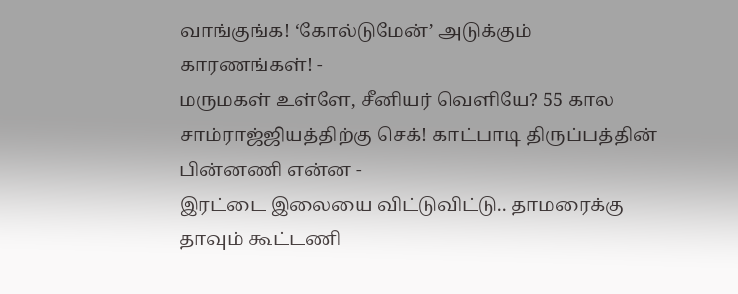வாங்குங்க! ‘கோல்டுமேன்’ அடுக்கும் காரணங்கள்! -
மருமகள் உள்ளே, சீனியர் வெளியே? 55 கால சாம்ராஜ்ஜியத்திற்கு செக்! காட்பாடி திருப்பத்தின் பின்னணி என்ன -
இரட்டை இலையை விட்டுவிட்டு.. தாமரைக்கு தாவும் கூட்டணி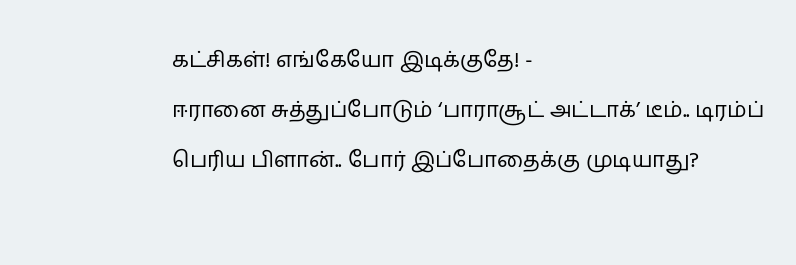கட்சிகள்! எங்கேயோ இடிக்குதே! -
ஈரானை சுத்துப்போடும் ‘பாராசூட் அட்டாக்’ டீம்.. டிரம்ப் பெரிய பிளான்.. போர் இப்போதைக்கு முடியாது?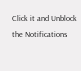Click it and Unblock the Notifications